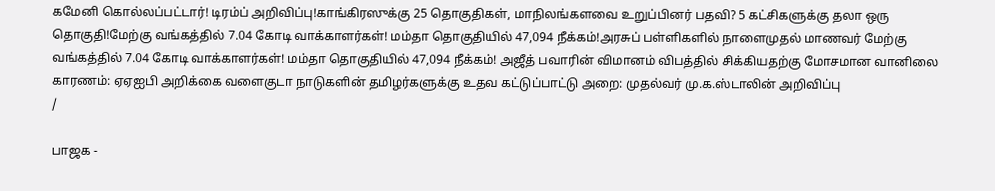கமேனி கொல்லப்பட்டார்! டிரம்ப் அறிவிப்பு!காங்கிரஸுக்கு 25 தொகுதிகள், மாநிலங்களவை உறுப்பினர் பதவி? 5 கட்சிகளுக்கு தலா ஒரு தொகுதி!மேற்கு வங்கத்தில் 7.04 கோடி வாக்காளர்கள்! மம்தா தொகுதியில் 47,094 நீக்கம்!அரசுப் பள்ளிகளில் நாளைமுதல் மாணவர் மேற்கு வங்கத்தில் 7.04 கோடி வாக்காளர்கள்! மம்தா தொகுதியில் 47,094 நீக்கம்! அஜீத் பவாரின் விமானம் விபத்தில் சிக்கியதற்கு மோசமான வானிலை காரணம்: ஏஏஐபி அறிக்கை வளைகுடா நாடுகளின் தமிழர்களுக்கு உதவ கட்டுப்பாட்டு அறை: முதல்வர் மு.க.ஸ்டாலின் அறிவிப்பு
/

பாஜக -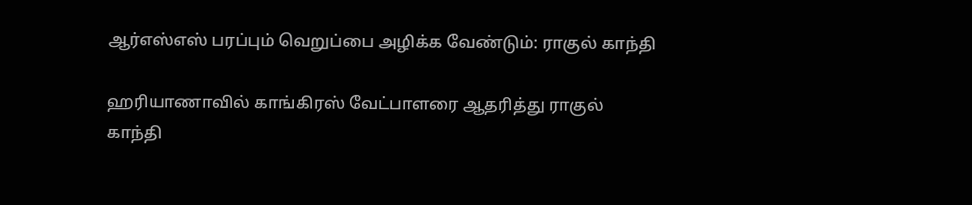ஆர்எஸ்எஸ் பரப்பும் வெறுப்பை அழிக்க வேண்டும்: ராகுல் காந்தி

ஹரியாணாவில் காங்கிரஸ் வேட்பாளரை ஆதரித்து ராகுல் காந்தி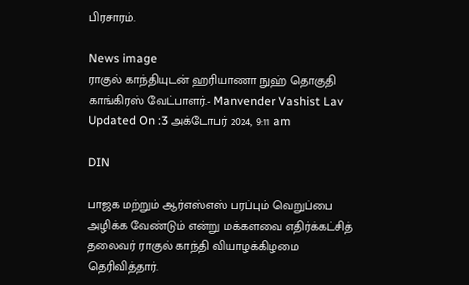பிரசாரம்.

News image
ராகுல் காந்தியுடன் ஹரியாணா நுஹ் தொகுதி காங்கிரஸ் வேட்பாளர்.- Manvender Vashist Lav
Updated On :3 அக்டோபர் 2024, 9:11 am

DIN

பாஜக மற்றும் ஆர்எஸ்எஸ் பரப்பும் வெறுப்பை அழிக்க வேண்டும் என்று மக்களவை எதிர்க்கட்சித் தலைவர் ராகுல் காந்தி வியாழக்கிழமை தெரிவித்தார்.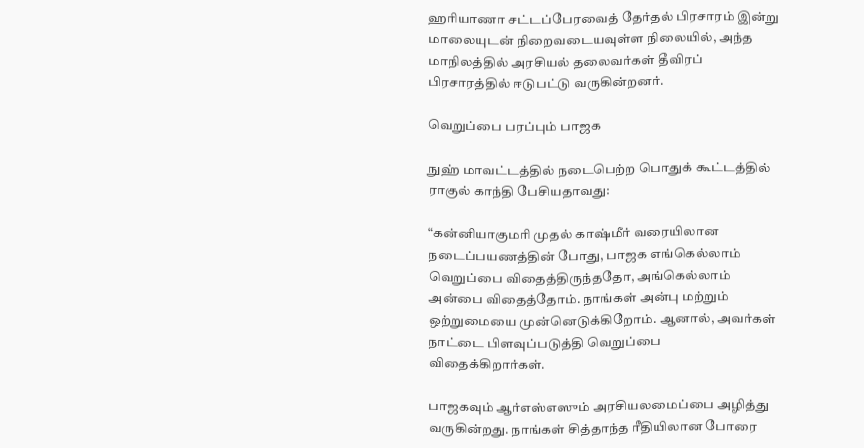ஹரியாணா சட்டப்பேரவைத் தேர்தல் பிரசாரம் இன்று மாலையுடன் நிறைவடையவுள்ள நிலையில், அந்த மாநிலத்தில் அரசியல் தலைவர்கள் தீவிரப் பிரசாரத்தில் ஈடுபட்டு வருகின்றனர்.

வெறுப்பை பரப்பும் பாஜக

நுஹ் மாவட்டத்தில் நடைபெற்ற பொதுக் கூட்டத்தில் ராகுல் காந்தி பேசியதாவது:

“கன்னியாகுமரி முதல் காஷ்மீர் வரையிலான நடைப்பயணத்தின் போது, பாஜக எங்கெல்லாம் வெறுப்பை விதைத்திருந்ததோ, அங்கெல்லாம் அன்பை விதைத்தோம். நாங்கள் அன்பு மற்றும் ஒற்றுமையை முன்னெடுக்கிறோம். ஆனால், அவர்கள் நாட்டை பிளவுப்படுத்தி வெறுப்பை விதைக்கிறார்கள்.

பாஜகவும் ஆர்எஸ்எஸும் அரசியலமைப்பை அழித்து வருகின்றது. நாங்கள் சித்தாந்த ரீதியிலான போரை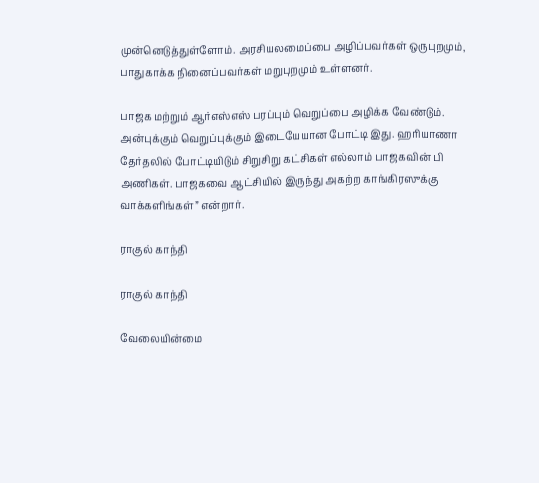முன்னெடுத்துள்ளோம். அரசியலமைப்பை அழிப்பவர்கள் ஒருபுறமும், பாதுகாக்க நினைப்பவர்கள் மறுபுறமும் உள்ளனர்.

பாஜக மற்றும் ஆர்எஸ்எஸ் பரப்பும் வெறுப்பை அழிக்க வேண்டும். அன்புக்கும் வெறுப்புக்கும் இடையேயான போட்டி இது. ஹரியாணா தேர்தலில் போட்டியிடும் சிறுசிறு கட்சிகள் எல்லாம் பாஜகவின் பி அணிகள். பாஜகவை ஆட்சியில் இருந்து அகற்ற காங்கிரஸுக்கு வாக்களிங்கள்” என்றார்.

ராகுல் காந்தி

ராகுல் காந்தி

வேலையின்மை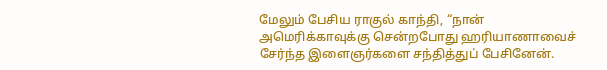மேலும் பேசிய ராகுல் காந்தி, “நான் அமெரிக்காவுக்கு சென்றபோது ஹரியாணாவைச் சேர்ந்த இளைஞர்களை சந்தித்துப் பேசினேன்.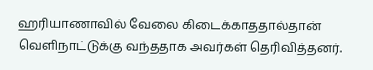ஹரியாணாவில் வேலை கிடைக்காததால்தான் வெளிநாட்டுக்கு வந்ததாக அவர்கள் தெரிவித்தனர்.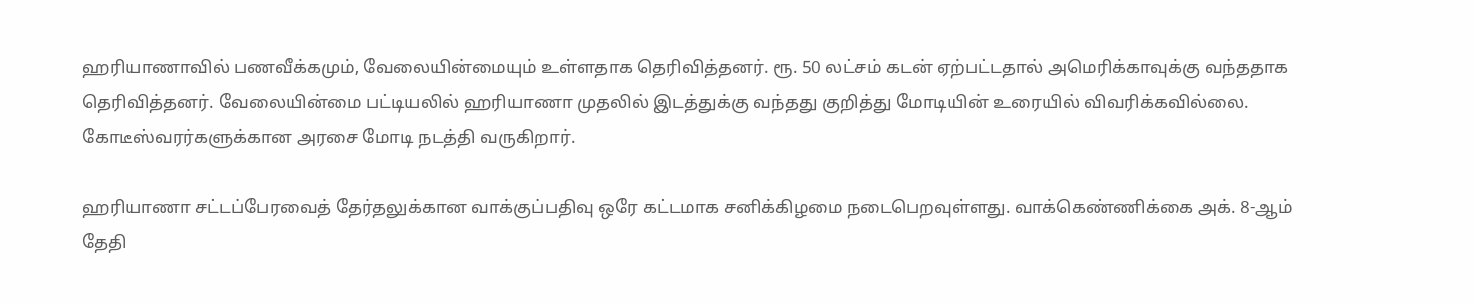ஹரியாணாவில் பணவீக்கமும், வேலையின்மையும் உள்ளதாக தெரிவித்தனர். ரூ. 50 லட்சம் கடன் ஏற்பட்டதால் அமெரிக்காவுக்கு வந்ததாக தெரிவித்தனர். வேலையின்மை பட்டியலில் ஹரியாணா முதலில் இடத்துக்கு வந்தது குறித்து மோடியின் உரையில் விவரிக்கவில்லை. கோடீஸ்வரர்களுக்கான அரசை மோடி நடத்தி வருகிறார்.

ஹரியாணா சட்டப்பேரவைத் தேர்தலுக்கான வாக்குப்பதிவு ஒரே கட்டமாக சனிக்கிழமை நடைபெறவுள்ளது. வாக்கெண்ணிக்கை அக். 8-ஆம் தேதி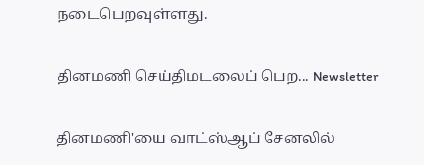நடைபெறவுள்ளது.

தினமணி செய்திமடலைப் பெற... Newsletter

தினமணி'யை வாட்ஸ்ஆப் சேனலில்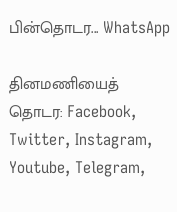பின்தொடர... WhatsApp

தினமணியைத் தொடர: Facebook, Twitter, Instagram, Youtube, Telegram,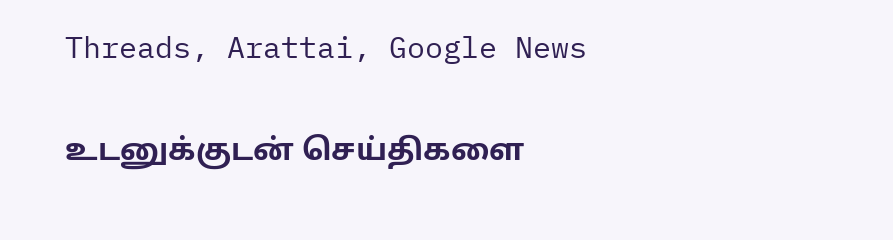Threads, Arattai, Google News

உடனுக்குடன் செய்திகளை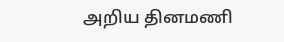அறிய தினமணி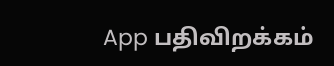App பதிவிறக்கம்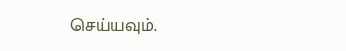செய்யவும்.